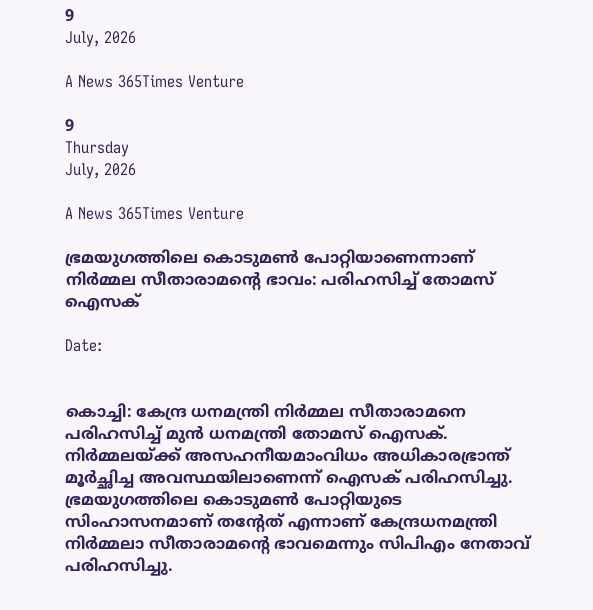9
July, 2026

A News 365Times Venture

9
Thursday
July, 2026

A News 365Times Venture

ഭ്രമയുഗത്തിലെ കൊടുമണ്‍ പോറ്റിയാണെന്നാണ് നിര്‍മ്മല സീതാരാമന്റെ ഭാവം: പരിഹസിച്ച് തോമസ് ഐസക്

Date:


കൊച്ചി: കേന്ദ്ര ധനമന്ത്രി നിർമ്മല സീതാരാമനെ പരിഹസിച്ച് മുൻ ധനമന്ത്രി തോമസ് ഐസക്. നിർമ്മലയ്ക്ക് അസഹനീയമാംവിധം അധികാരഭ്രാന്ത് മൂര്‍ച്ഛിച്ച അവസ്ഥയിലാണെന്ന് ഐസക് പരിഹസിച്ചു. ഭ്രമയുഗത്തിലെ കൊടുമണ്‍ പോറ്റിയുടെ സിംഹാസനമാണ് തന്റേത് എന്നാണ് കേന്ദ്രധനമന്ത്രി നിര്‍മ്മലാ സീതാരാമന്റെ ഭാവമെന്നും സിപിഎം നേതാവ് പരിഹസിച്ചു.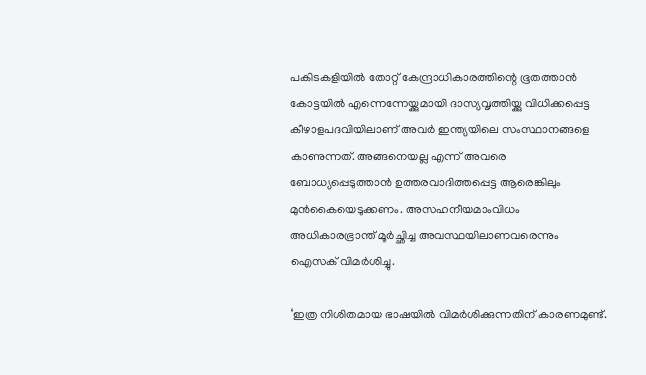പകിടകളിയില്‍ തോറ്റ് കേന്ദ്രാധികാരത്തിന്റെ ഭൂതത്താന്‍ കോട്ടയില്‍ എന്നെന്നേയ്ക്കുമായി ദാസ്യവൃത്തിയ്ക്കു വിധിക്കപ്പെട്ട കീഴാളപദവിയിലാണ് അവര്‍ ഇന്ത്യയിലെ സംസ്ഥാനങ്ങളെ കാണുന്നത്. അങ്ങനെയല്ല എന്ന് അവരെ ബോധ്യപ്പെടുത്താന്‍ ഉത്തരവാദിത്തപ്പെട്ട ആരെങ്കിലും മുന്‍കൈയെടുക്കണം. അസഹനീയമാംവിധം അധികാരഭ്രാന്ത് മൂര്‍ച്ഛിച്ച അവസ്ഥയിലാണവരെന്നും ഐസക് വിമർശിച്ചു.

‘ഇത്ര നിശിതമായ ഭാഷയില്‍ വിമര്‍ശിക്കുന്നതിന് കാരണമുണ്ട്.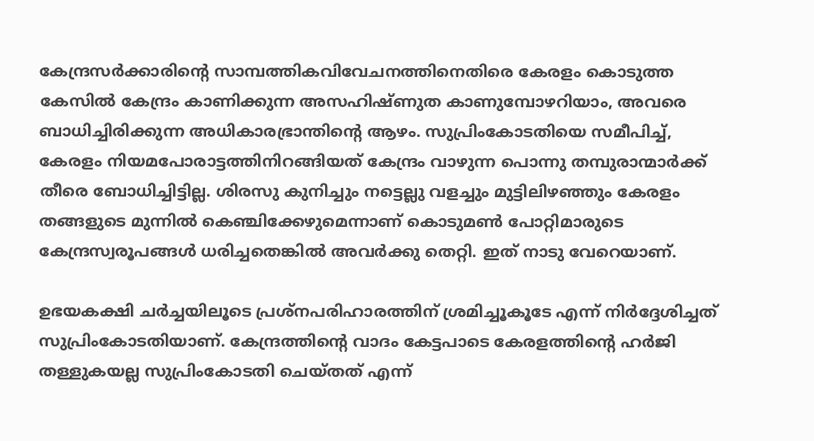കേന്ദ്രസര്‍ക്കാരിന്റെ സാമ്പത്തികവിവേചനത്തിനെതിരെ കേരളം കൊടുത്ത കേസില്‍ കേന്ദ്രം കാണിക്കുന്ന അസഹിഷ്ണുത കാണുമ്പോഴറിയാം, അവരെ ബാധിച്ചിരിക്കുന്ന അധികാരഭ്രാന്തിന്റെ ആഴം. സുപ്രിംകോടതിയെ സമീപിച്ച്, കേരളം നിയമപോരാട്ടത്തിനിറങ്ങിയത് കേന്ദ്രം വാഴുന്ന പൊന്നു തമ്പുരാന്മാര്‍ക്ക് തീരെ ബോധിച്ചിട്ടില്ല. ശിരസു കുനിച്ചും നട്ടെല്ലു വളച്ചും മുട്ടിലിഴഞ്ഞും കേരളം തങ്ങളുടെ മുന്നില്‍ കെഞ്ചിക്കേഴുമെന്നാണ് കൊടുമണ്‍ പോറ്റിമാരുടെ കേന്ദ്രസ്വരൂപങ്ങള്‍ ധരിച്ചതെങ്കില്‍ അവര്‍ക്കു തെറ്റി. ഇത് നാടു വേറെയാണ്.

ഉഭയകക്ഷി ചര്‍ച്ചയിലൂടെ പ്രശ്‌നപരിഹാരത്തിന് ശ്രമിച്ചൂകൂടേ എന്ന് നിര്‍ദ്ദേശിച്ചത് സുപ്രിംകോടതിയാണ്. കേന്ദ്രത്തിന്റെ വാദം കേട്ടപാടെ കേരളത്തിന്റെ ഹര്‍ജി തള്ളുകയല്ല സുപ്രിംകോടതി ചെയ്തത് എന്ന്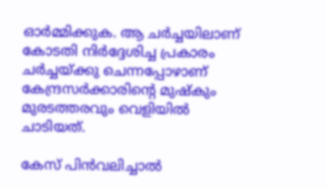ഓര്‍മ്മിക്കുക. ആ ചര്‍ച്ചയിലാണ് കോടതി നിര്‍ദ്ദേശിച്ച പ്രകാരം ചര്‍ച്ചയ്ക്കു ചെന്നപ്പോഴാണ് കേന്ദ്രസര്‍ക്കാരിന്റെ മുഷ്‌കും മുരടത്തരവും വെളിയില്‍ ചാടിയത്.

കേസ് പിന്‍വലിച്ചാല്‍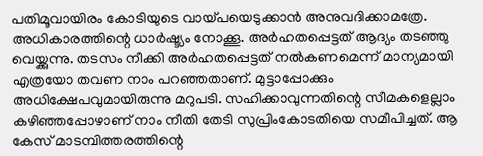പതിമൂവായിരം കോടിയുടെ വായ്പയെടുക്കാന്‍ അനുവദിക്കാമത്രേ. അധികാരത്തിന്റെ ധാര്‍ഷ്ട്യം നോക്കൂ. അര്‍ഹതപ്പെട്ടത് ആദ്യം തടഞ്ഞു വെയ്ക്കുന്നു. തടസം നീക്കി അര്‍ഹതപ്പെട്ടത് നല്‍കണമെന്ന് മാന്യമായി എത്രയോ തവണ നാം പറഞ്ഞതാണ്. മുട്ടാപ്പോക്കും അധിക്ഷേപവുമായിരുന്നു മറുപടി. സഹിക്കാവുന്നതിന്റെ സീമകളെല്ലാം കഴിഞ്ഞപ്പോഴാണ് നാം നീതി തേടി സുപ്രിംകോടതിയെ സമീപിച്ചത്. ആ കേസ് മാടമ്പിത്തരത്തിന്റെ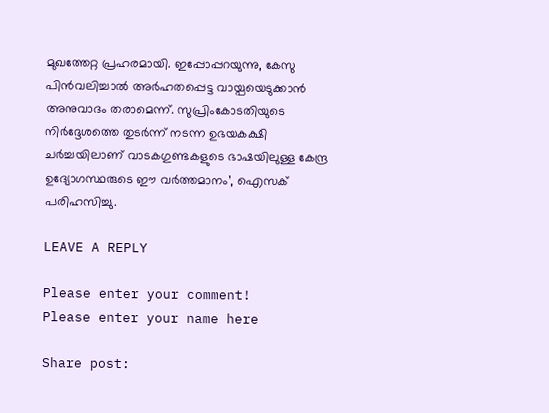മുഖത്തേറ്റ പ്രഹരമായി. ഇപ്പോപ്പറയുന്നു, കേസു പിന്‍വലിച്ചാല്‍ അര്‍ഹതപ്പെട്ട വായ്പയെടുക്കാന്‍ അനുവാദം തരാമെന്ന്. സുപ്രിംകോടതിയുടെ നിര്‍ദ്ദേശത്തെ തുടര്‍ന്ന് നടന്ന ഉഭയകക്ഷി ചര്‍ച്ചയിലാണ് വാടകഗുണ്ടകളുടെ ഭാഷയിലുള്ള കേന്ദ്ര ഉദ്യോഗസ്ഥരുടെ ഈ വര്‍ത്തമാനം’, ഐസക് പരിഹസിച്ചു.

LEAVE A REPLY

Please enter your comment!
Please enter your name here

Share post: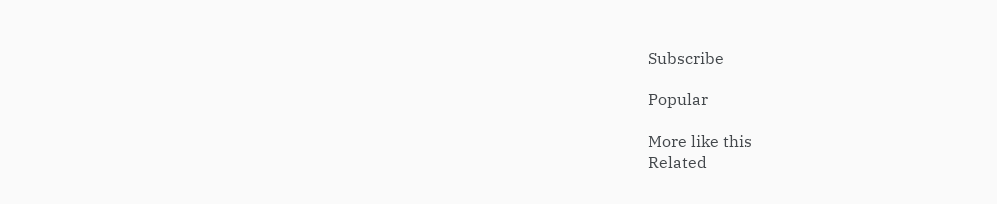Subscribe

Popular

More like this
Related